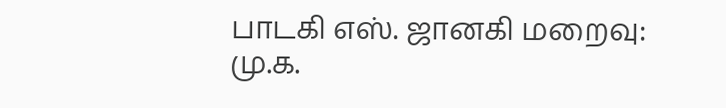பாடகி எஸ். ஜானகி மறைவு: மு.க.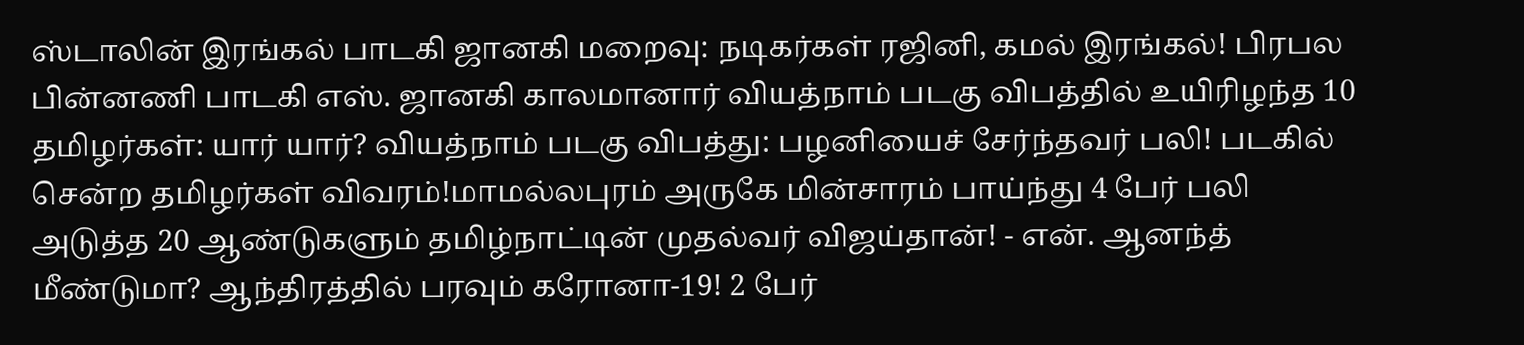ஸ்டாலின் இரங்கல் பாடகி ஜானகி மறைவு: நடிகர்கள் ரஜினி, கமல் இரங்கல்! பிரபல பின்னணி பாடகி எஸ். ஜானகி காலமானார் வியத்நாம் படகு விபத்தில் உயிரிழந்த 10 தமிழர்கள்: யார் யார்? வியத்நாம் படகு விபத்து: பழனியைச் சேர்ந்தவர் பலி! படகில் சென்ற தமிழர்கள் விவரம்!மாமல்லபுரம் அருகே மின்சாரம் பாய்ந்து 4 பேர் பலி அடுத்த 20 ஆண்டுகளும் தமிழ்நாட்டின் முதல்வர் விஜய்தான்! - என். ஆனந்த் மீண்டுமா? ஆந்திரத்தில் பரவும் கரோனா-19! 2 பேர்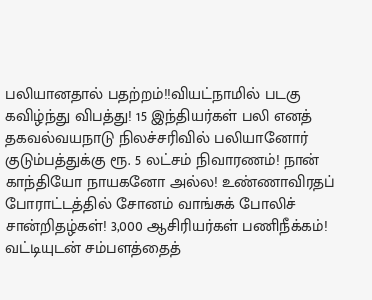பலியானதால் பதற்றம்!!வியட்நாமில் படகு கவிழ்ந்து விபத்து! 15 இந்தியர்கள் பலி எனத் தகவல்வயநாடு நிலச்சரிவில் பலியானோர் குடும்பத்துக்கு ரூ. 5 லட்சம் நிவாரணம்! நான் காந்தியோ நாயகனோ அல்ல! உண்ணாவிரதப் போராட்டத்தில் சோனம் வாங்சுக் போலிச் சான்றிதழ்கள்! 3,000 ஆசிரியர்கள் பணிநீக்கம்! வட்டியுடன் சம்பளத்தைத்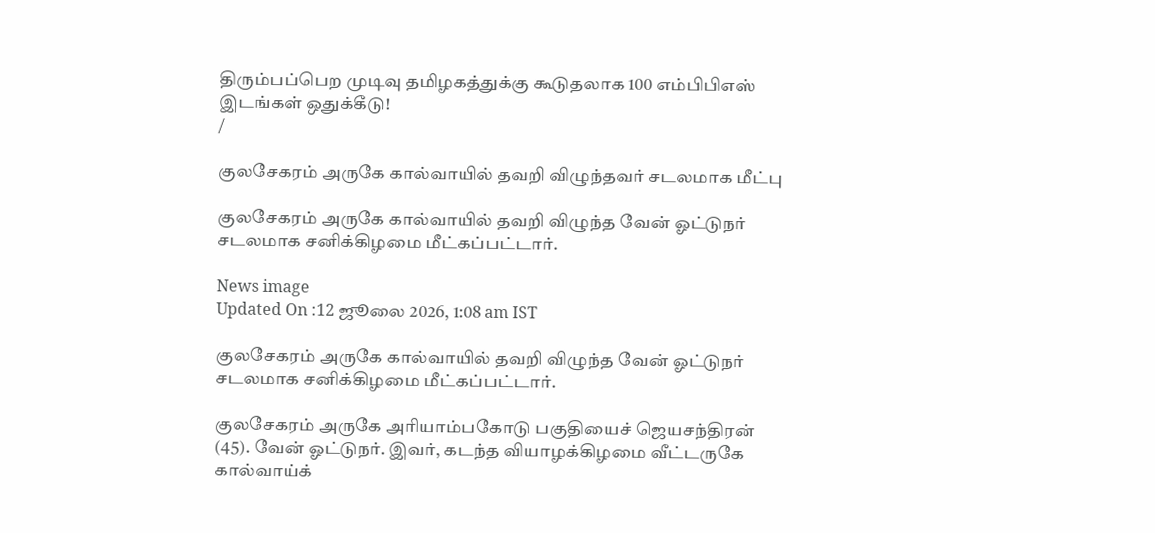திரும்பப்பெற முடிவு தமிழகத்துக்கு கூடுதலாக 100 எம்பிபிஎஸ் இடங்கள் ஒதுக்கீடு!
/

குலசேகரம் அருகே கால்வாயில் தவறி விழுந்தவர் சடலமாக மீட்பு

குலசேகரம் அருகே கால்வாயில் தவறி விழுந்த வேன் ஓட்டுநர் சடலமாக சனிக்கிழமை மீட்கப்பட்டார்.

News image
Updated On :12 ஜூலை 2026, 1:08 am IST

குலசேகரம் அருகே கால்வாயில் தவறி விழுந்த வேன் ஓட்டுநர் சடலமாக சனிக்கிழமை மீட்கப்பட்டார்.

குலசேகரம் அருகே அரியாம்பகோடு பகுதியைச் ஜெயசந்திரன் (45). வேன் ஓட்டுநர். இவர், கடந்த வியாழக்கிழமை வீட்டருகே கால்வாய்க்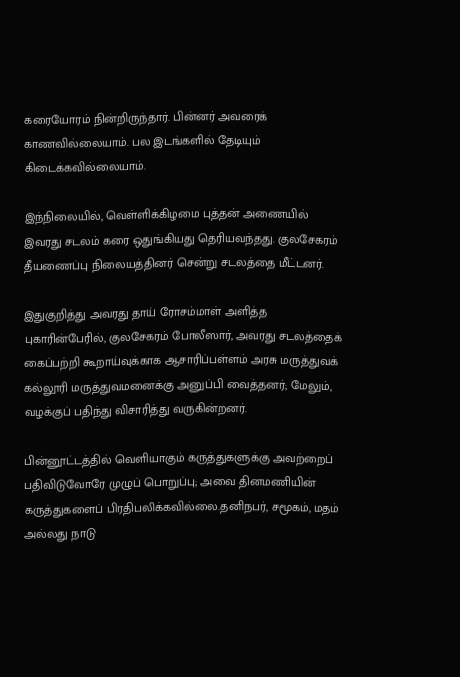கரையோரம் நின்றிருந்தார். பின்னர் அவரைக் காணவில்லையாம். பல இடங்களில் தேடியும் கிடைக்கவில்லையாம்.

இந்நிலையில், வெள்ளிக்கிழமை புத்தன் அணையில் இவரது சடலம் கரை ஒதுங்கியது தெரியவந்தது. குலசேகரம் தீயணைப்பு நிலையத்தினர் சென்று சடலத்தை மீட்டனர்.

இதுகுறித்து அவரது தாய் ரோசம்மாள் அளித்த புகாரின்பேரில், குலசேகரம் போலீஸார், அவரது சடலத்தைக் கைப்பற்றி கூறாய்வுக்காக ஆசாரிப்பள்ளம் அரசு மருத்துவக் கல்லூரி மருத்துவமனைக்கு அனுப்பி வைத்தனர்; மேலும், வழக்குப் பதிந்து விசாரித்து வருகின்றனர்.

பின்னூட்டத்தில் வெளியாகும் கருத்துகளுக்கு அவற்றைப் பதிவிடுவோரே முழுப் பொறுப்பு; அவை தினமணியின் கருத்துகளைப் பிரதிபலிக்கவில்லை.தனிநபர், சமூகம், மதம் அல்லது நாடு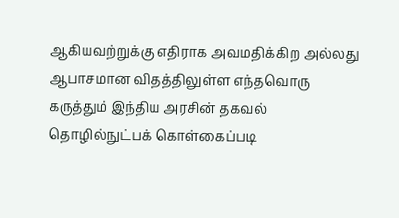ஆகியவற்றுக்கு எதிராக அவமதிக்கிற அல்லது ஆபாசமான விதத்திலுள்ள எந்தவொரு கருத்தும் இந்திய அரசின் தகவல் தொழில்நுட்பக் கொள்கைப்படி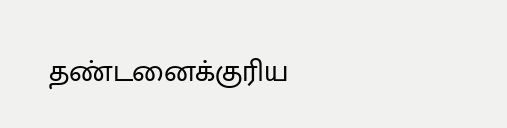தண்டனைக்குரிய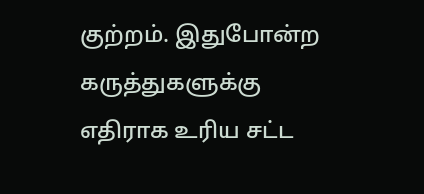குற்றம். இதுபோன்ற கருத்துகளுக்கு எதிராக உரிய சட்ட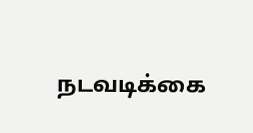நடவடிக்கை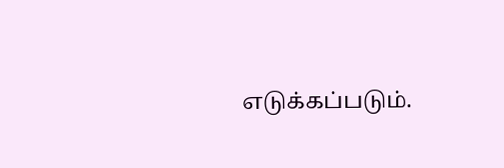எடுக்கப்படும்.